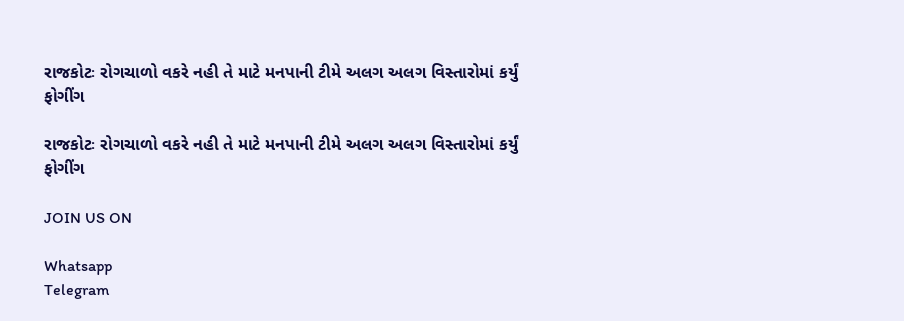રાજકોટઃ રોગચાળો વકરે નહી તે માટે મનપાની ટીમે અલગ અલગ વિસ્તારોમાં કર્યું ફોગીંગ

રાજકોટઃ રોગચાળો વકરે નહી તે માટે મનપાની ટીમે અલગ અલગ વિસ્તારોમાં કર્યું ફોગીંગ

JOIN US ON

Whatsapp
Telegram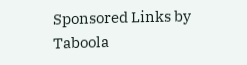Sponsored Links by Taboola